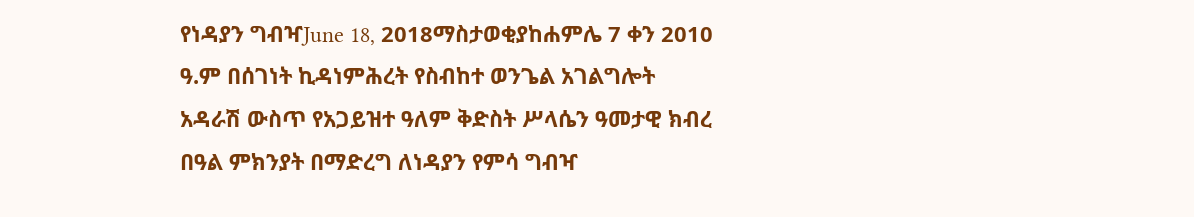የነዳያን ግብዣJune 18, 2018ማስታወቂያከሐምሌ 7 ቀን 2010 ዓ.ም በሰገነት ኪዳነምሕረት የስብከተ ወንጌል አገልግሎት አዳራሽ ውስጥ የአጋይዝተ ዓለም ቅድስት ሥላሴን ዓመታዊ ክብረ በዓል ምክንያት በማድረግ ለነዳያን የምሳ ግብዣ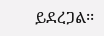ይደረጋል፡፡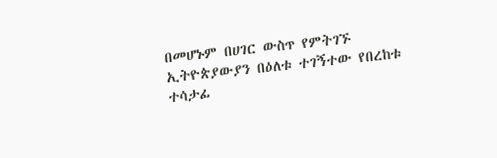በመሆኑም በሀገር ውስጥ የምትገኙ ኢትዮጵያውያን በዕለቱ ተገኝተው የበረከቱ ተሳታፊ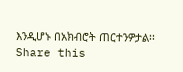እንዲሆኑ በአክብሮት ጠርተንዎታል፡፡ Share this